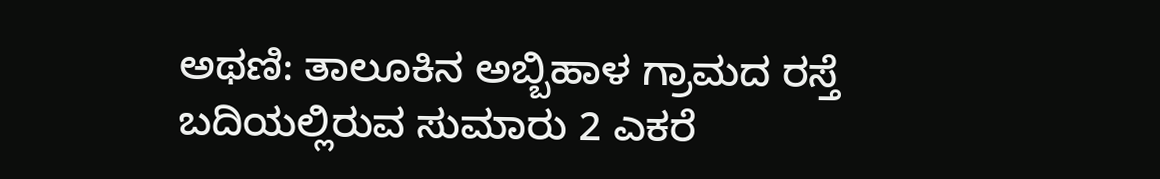ಅಥಣಿ: ತಾಲೂಕಿನ ಅಬ್ಬಿಹಾಳ ಗ್ರಾಮದ ರಸ್ತೆ ಬದಿಯಲ್ಲಿರುವ ಸುಮಾರು 2 ಎಕರೆ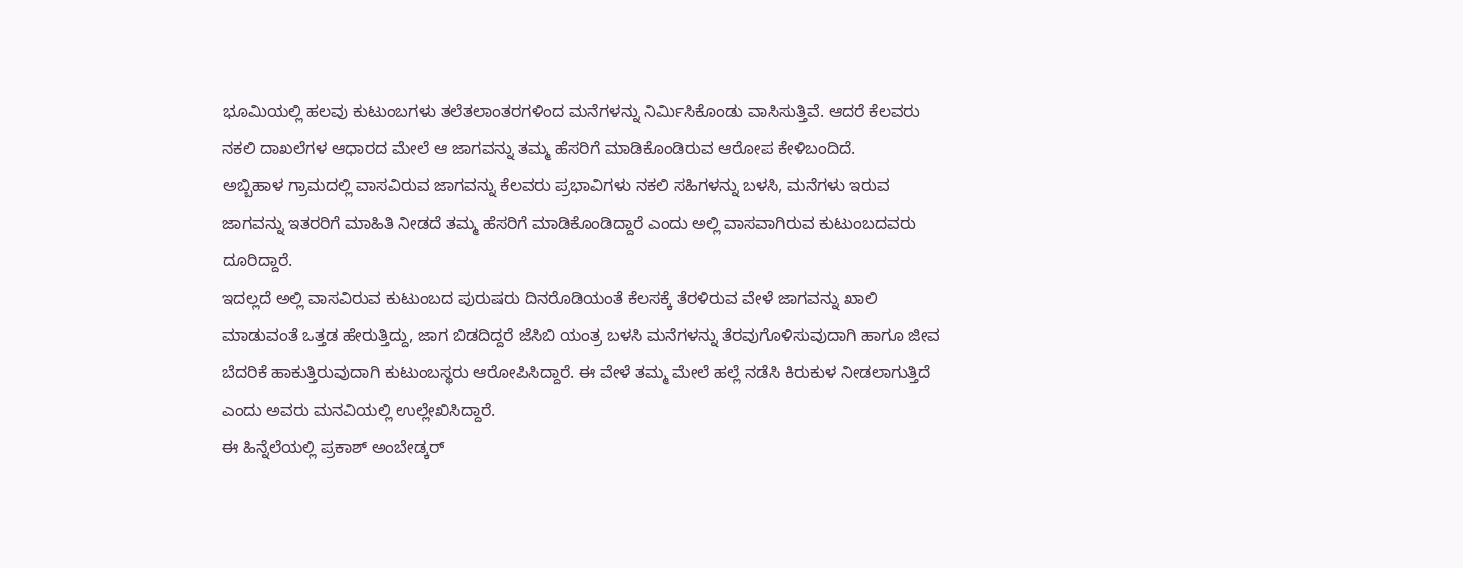ಭೂಮಿಯಲ್ಲಿ ಹಲವು ಕುಟುಂಬಗಳು ತಲೆತಲಾಂತರಗಳಿಂದ ಮನೆಗಳನ್ನು ನಿರ್ಮಿಸಿಕೊಂಡು ವಾಸಿಸುತ್ತಿವೆ. ಆದರೆ ಕೆಲವರು ನಕಲಿ ದಾಖಲೆಗಳ ಆಧಾರದ ಮೇಲೆ ಆ ಜಾಗವನ್ನು ತಮ್ಮ ಹೆಸರಿಗೆ ಮಾಡಿಕೊಂಡಿರುವ ಆರೋಪ ಕೇಳಿಬಂದಿದೆ.
ಅಬ್ಬಿಹಾಳ ಗ್ರಾಮದಲ್ಲಿ ವಾಸವಿರುವ ಜಾಗವನ್ನು ಕೆಲವರು ಪ್ರಭಾವಿಗಳು ನಕಲಿ ಸಹಿಗಳನ್ನು ಬಳಸಿ, ಮನೆಗಳು ಇರುವ ಜಾಗವನ್ನು ಇತರರಿಗೆ ಮಾಹಿತಿ ನೀಡದೆ ತಮ್ಮ ಹೆಸರಿಗೆ ಮಾಡಿಕೊಂಡಿದ್ದಾರೆ ಎಂದು ಅಲ್ಲಿ ವಾಸವಾಗಿರುವ ಕುಟುಂಬದವರು ದೂರಿದ್ದಾರೆ.
ಇದಲ್ಲದೆ ಅಲ್ಲಿ ವಾಸವಿರುವ ಕುಟುಂಬದ ಪುರುಷರು ದಿನರೊಡಿಯಂತೆ ಕೆಲಸಕ್ಕೆ ತೆರಳಿರುವ ವೇಳೆ ಜಾಗವನ್ನು ಖಾಲಿ ಮಾಡುವಂತೆ ಒತ್ತಡ ಹೇರುತ್ತಿದ್ದು, ಜಾಗ ಬಿಡದಿದ್ದರೆ ಜೆಸಿಬಿ ಯಂತ್ರ ಬಳಸಿ ಮನೆಗಳನ್ನು ತೆರವುಗೊಳಿಸುವುದಾಗಿ ಹಾಗೂ ಜೀವ ಬೆದರಿಕೆ ಹಾಕುತ್ತಿರುವುದಾಗಿ ಕುಟುಂಬಸ್ಥರು ಆರೋಪಿಸಿದ್ದಾರೆ. ಈ ವೇಳೆ ತಮ್ಮ ಮೇಲೆ ಹಲ್ಲೆ ನಡೆಸಿ ಕಿರುಕುಳ ನೀಡಲಾಗುತ್ತಿದೆ ಎಂದು ಅವರು ಮನವಿಯಲ್ಲಿ ಉಲ್ಲೇಖಿಸಿದ್ದಾರೆ.
ಈ ಹಿನ್ನೆಲೆಯಲ್ಲಿ ಪ್ರಕಾಶ್ ಅಂಬೇಡ್ಕರ್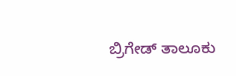ಬ್ರಿಗೇಡ್ ತಾಲೂಕು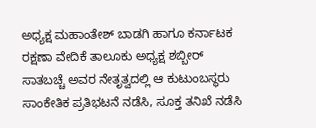ಅಧ್ಯಕ್ಷ ಮಹಾಂತೇಶ್ ಬಾಡಗಿ ಹಾಗೂ ಕರ್ನಾಟಕ ರಕ್ಷಣಾ ವೇದಿಕೆ ತಾಲೂಕು ಅಧ್ಯಕ್ಷ ಶಬ್ಬೀರ್ ಸಾತಬಚ್ಚೆ ಅವರ ನೇತೃತ್ವದಲ್ಲಿ ಆ ಕುಟುಂಬಸ್ಥರು ಸಾಂಕೇತಿಕ ಪ್ರತಿಭಟನೆ ನಡೆಸಿ, ಸೂಕ್ತ ತನಿಖೆ ನಡೆಸಿ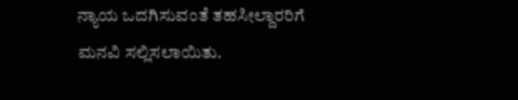ನ್ಯಾಯ ಒದಗಿಸುವಂತೆ ತಹಸೀಲ್ದಾರರಿಗೆ ಮನವಿ ಸಲ್ಲಿಸಲಾಯಿತು.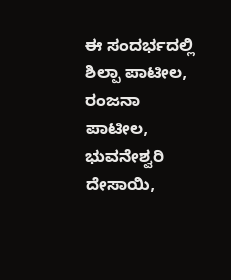ಈ ಸಂದರ್ಭದಲ್ಲಿ ಶಿಲ್ಪಾ ಪಾಟೀಲ, ರಂಜನಾ ಪಾಟೀಲ, ಭುವನೇಶ್ವರಿ ದೇಸಾಯಿ,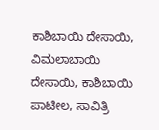ಕಾಶಿಬಾಯಿ ದೇಸಾಯಿ, ವಿಮಲಾಬಾಯಿ ದೇಸಾಯಿ, ಕಾಶಿಬಾಯಿ ಪಾಟೀಲ, ಸಾವಿತ್ರಿ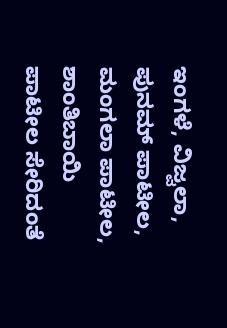ಇಂಗಳೆ, ವಿಜ್ವಲಾ, ಪುನಮ್ ಪಾಟೀಲ, ಮಂಗಲಾ ಪಾಟೀಲ, ಶಾಂತಿಬಾಯಿ ಪಾಟೀಲ ಸೇರಿದಂತೆ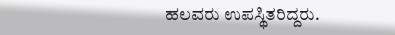ಹಲವರು ಉಪಸ್ಥಿತರಿದ್ದರು.